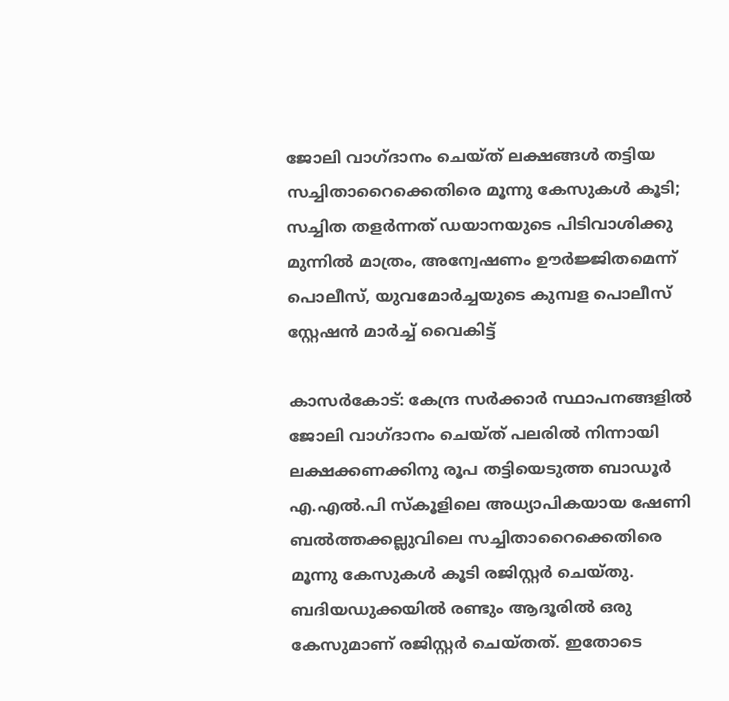ജോലി വാഗ്ദാനം ചെയ്ത് ലക്ഷങ്ങള്‍ തട്ടിയ സച്ചിതാറൈക്കെതിരെ മൂന്നു കേസുകള്‍ കൂടി; സച്ചിത തളര്‍ന്നത് ഡയാനയുടെ പിടിവാശിക്കു മുന്നില്‍ മാത്രം, അന്വേഷണം ഊര്‍ജ്ജിതമെന്ന് പൊലീസ്, യുവമോര്‍ച്ചയുടെ കുമ്പള പൊലീസ് സ്റ്റേഷന്‍ മാര്‍ച്ച് വൈകിട്ട്

കാസര്‍കോട്: കേന്ദ്ര സര്‍ക്കാര്‍ സ്ഥാപനങ്ങളില്‍ ജോലി വാഗ്ദാനം ചെയ്ത് പലരില്‍ നിന്നായി ലക്ഷക്കണക്കിനു രൂപ തട്ടിയെടുത്ത ബാഡൂര്‍ എ.എല്‍.പി സ്‌കൂളിലെ അധ്യാപികയായ ഷേണി ബല്‍ത്തക്കല്ലുവിലെ സച്ചിതാറൈക്കെതിരെ മൂന്നു കേസുകള്‍ കൂടി രജിസ്റ്റര്‍ ചെയ്തു. ബദിയഡുക്കയില്‍ രണ്ടും ആദൂരില്‍ ഒരു കേസുമാണ് രജിസ്റ്റര്‍ ചെയ്തത്. ഇതോടെ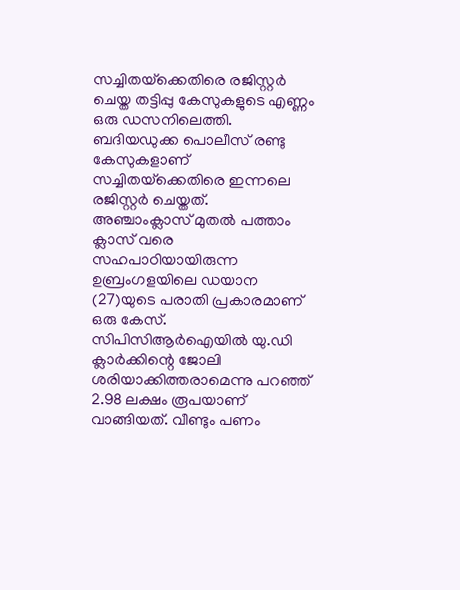സച്ചിതയ്‌ക്കെതിരെ രജിസ്റ്റര്‍ ചെയ്ത തട്ടിപ്പു കേസുകളുടെ എണ്ണം ഒരു ഡസനിലെത്തി.
ബദിയഡുക്ക പൊലീസ് രണ്ടു കേസുകളാണ് സച്ചിതയ്‌ക്കെതിരെ ഇന്നലെ രജിസ്റ്റര്‍ ചെയ്തത്.
അഞ്ചാംക്ലാസ് മുതല്‍ പത്താം ക്ലാസ് വരെ സഹപാഠിയായിരുന്ന ഉബ്രംഗളയിലെ ഡയാന (27)യുടെ പരാതി പ്രകാരമാണ് ഒരു കേസ്. സിപിസിആര്‍ഐയില്‍ യു.ഡി ക്ലാര്‍ക്കിന്റെ ജോലി ശരിയാക്കിത്തരാമെന്നു പറഞ്ഞ് 2.98 ലക്ഷം രൂപയാണ് വാങ്ങിയത്. വീണ്ടും പണം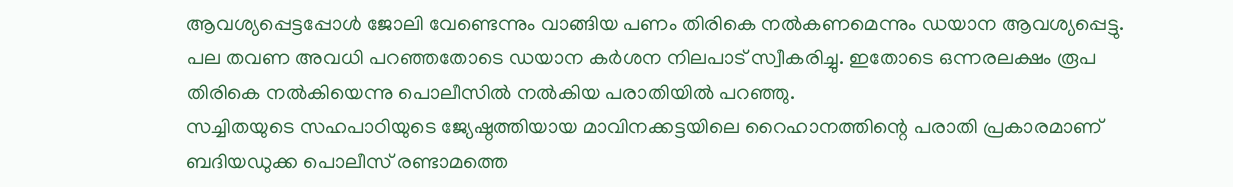ആവശ്യപ്പെട്ടപ്പോള്‍ ജോലി വേണ്ടെന്നും വാങ്ങിയ പണം തിരികെ നല്‍കണമെന്നും ഡയാന ആവശ്യപ്പെട്ടു. പല തവണ അവധി പറഞ്ഞതോടെ ഡയാന കര്‍ശന നിലപാട് സ്വീകരിച്ചു. ഇതോടെ ഒന്നരലക്ഷം രൂപ തിരികെ നല്‍കിയെന്നു പൊലീസില്‍ നല്‍കിയ പരാതിയില്‍ പറഞ്ഞു.
സച്ചിതയുടെ സഹപാഠിയുടെ ജ്യേഷ്ഠത്തിയായ മാവിനക്കട്ടയിലെ റൈഹാനത്തിന്റെ പരാതി പ്രകാരമാണ് ബദിയഡുക്ക പൊലീസ് രണ്ടാമത്തെ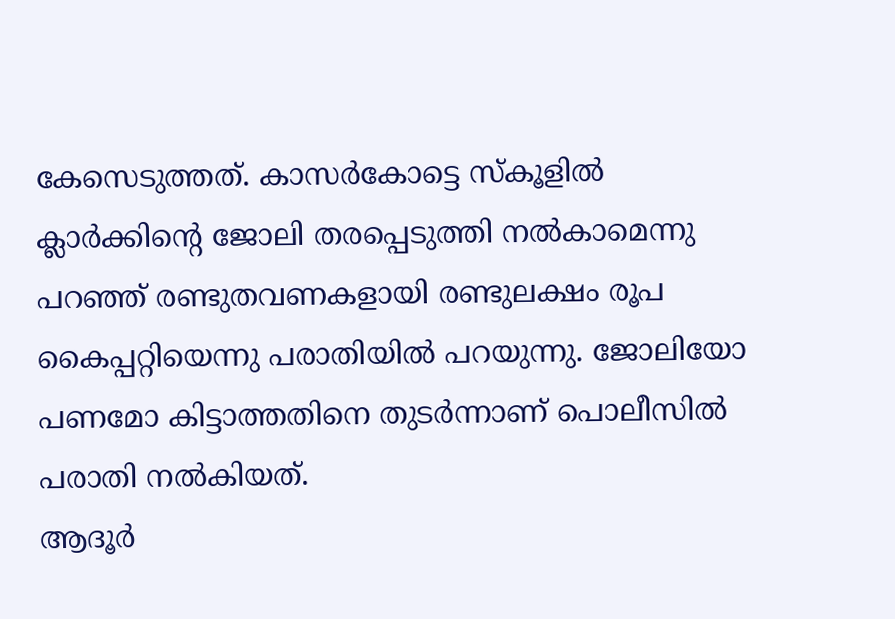കേസെടുത്തത്. കാസര്‍കോട്ടെ സ്‌കൂളില്‍ ക്ലാര്‍ക്കിന്റെ ജോലി തരപ്പെടുത്തി നല്‍കാമെന്നു പറഞ്ഞ് രണ്ടുതവണകളായി രണ്ടുലക്ഷം രൂപ കൈപ്പറ്റിയെന്നു പരാതിയില്‍ പറയുന്നു. ജോലിയോ പണമോ കിട്ടാത്തതിനെ തുടര്‍ന്നാണ് പൊലീസില്‍ പരാതി നല്‍കിയത്.
ആദൂര്‍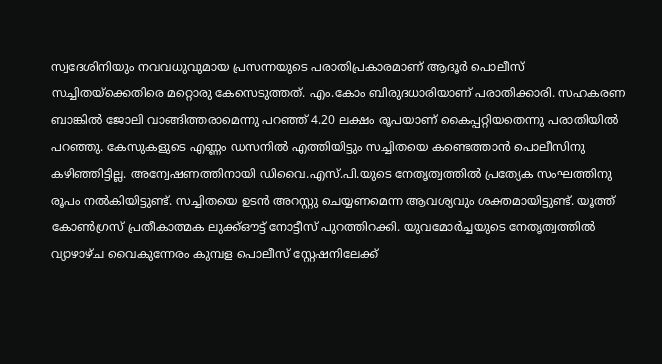സ്വദേശിനിയും നവവധുവുമായ പ്രസന്നയുടെ പരാതിപ്രകാരമാണ് ആദൂര്‍ പൊലീസ് സച്ചിതയ്‌ക്കെതിരെ മറ്റൊരു കേസെടുത്തത്. എം.കോം ബിരുദധാരിയാണ് പരാതിക്കാരി. സഹകരണ ബാങ്കില്‍ ജോലി വാങ്ങിത്തരാമെന്നു പറഞ്ഞ് 4.20 ലക്ഷം രൂപയാണ് കൈപ്പറ്റിയതെന്നു പരാതിയില്‍ പറഞ്ഞു. കേസുകളുടെ എണ്ണം ഡസനില്‍ എത്തിയിട്ടും സച്ചിതയെ കണ്ടെത്താന്‍ പൊലീസിനു കഴിഞ്ഞിട്ടില്ല. അന്വേഷണത്തിനായി ഡിവൈ.എസ്.പി.യുടെ നേതൃത്വത്തില്‍ പ്രത്യേക സംഘത്തിനു രൂപം നല്‍കിയിട്ടുണ്ട്. സച്ചിതയെ ഉടന്‍ അറസ്റ്റു ചെയ്യണമെന്ന ആവശ്യവും ശക്തമായിട്ടുണ്ട്. യൂത്ത് കോണ്‍ഗ്രസ് പ്രതീകാത്മക ലുക്ക്ഔട്ട് നോട്ടീസ് പുറത്തിറക്കി. യുവമോര്‍ച്ചയുടെ നേതൃത്വത്തില്‍ വ്യാഴാഴ്ച വൈകുന്നേരം കുമ്പള പൊലീസ് സ്റ്റേഷനിലേക്ക്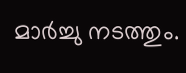മാര്‍ച്ചു നടത്തും.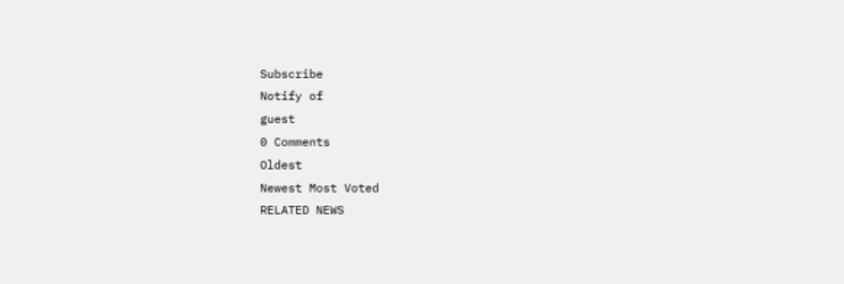Subscribe
Notify of
guest
0 Comments
Oldest
Newest Most Voted
RELATED NEWS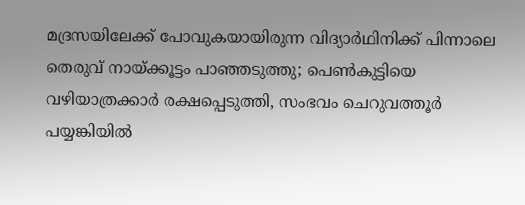മദ്രസയിലേക്ക് പോവുകയായിരുന്ന വിദ്യാര്‍ഥിനിക്ക് പിന്നാലെ തെരുവ് നായ്ക്കൂട്ടം പാഞ്ഞടുത്തു; പെണ്‍കുട്ടിയെ വഴിയാത്രക്കാര്‍ രക്ഷപ്പെടുത്തി, സംഭവം ചെറുവത്തൂര്‍ പയ്യങ്കിയില്‍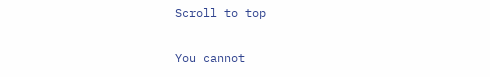Scroll to top

You cannot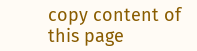copy content of this page